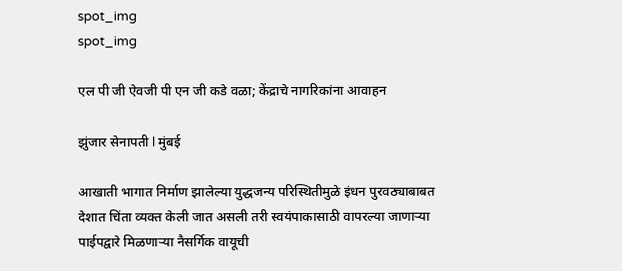spot_img
spot_img

एल पी जी ऐवजी पी एन जी कडे वळा; केंद्राचे नागरिकांना आवाहन

झुंजार सेनापती l मुंबई

आखाती भागात निर्माण झालेल्या युद्धजन्य परिस्थितीमुळे इंधन पुरवठ्याबाबत देशात चिंता व्यक्त केली जात असली तरी स्वयंपाकासाठी वापरल्या जाणाऱ्या पाईपद्वारे मिळणाऱ्या नैसर्गिक वायूची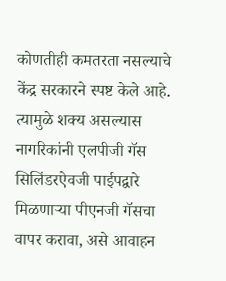कोणतीही कमतरता नसल्याचे केंद्र सरकारने स्पष्ट केले आहे. त्यामुळे शक्य असल्यास नागरिकांनी एलपीजी गॅस सिलिंडरऐवजी पाईपद्वारे मिळणाऱ्या पीएनजी गॅसचा वापर करावा, असे आवाहन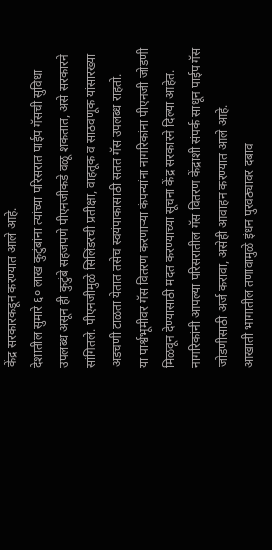केंद्र सरकारकडून करण्यात आले आहे.
देशातील सुमारे ६० लाख कुटुंबांना त्यांच्या परिसरात पाईप गॅसची सुविधा उपलब्ध असून ही कुटुंबे सहजपणे पीएनजीकडे वळू शकतात, असे सरकारने सांगितले. पीएनजीमुळे सिलिंडरची प्रतीक्षा, वाहतूक व साठवणूक यांसारख्या अडचणी टाळता येतात तसेच स्वयंपाकासाठी सतत गॅस उपलब्ध राहतो.
या पार्श्वभूमीवर गॅस वितरण करणाऱ्या कंपन्यांना नागरिकांना पीएनजी जोडणी मिळवून देण्यासाठी मदत करण्याच्या सूचना केंद्र सरकारने दिल्या आहेत. नागरिकांनी आपल्या परिसरातील गॅस वितरण केंद्राशी संपर्क साधून पाईप गॅस जोडणीसाठी अर्ज करावा, असेही आवाहन करण्यात आले आहे.
आखाती भागातील तणावामुळे इंधन पुरवठ्यावर दबाव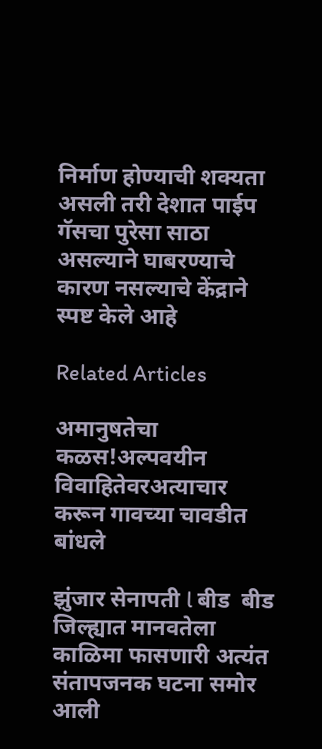निर्माण होण्याची शक्यता असली तरी देशात पाईप गॅसचा पुरेसा साठा असल्याने घाबरण्याचे कारण नसल्याचे केंद्राने स्पष्ट केले आहे

Related Articles

अमानुषतेचा कळस!अल्पवयीन विवाहितेवरअत्याचार करून गावच्या चावडीत बांधले

झुंजार सेनापती l बीड  बीड जिल्ह्यात मानवतेला काळिमा फासणारी अत्यंत संतापजनक घटना समोर आली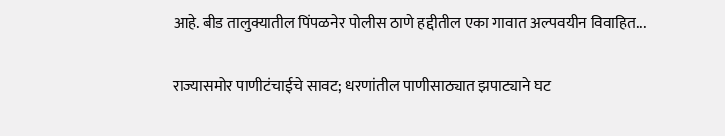आहे. बीड तालुक्यातील पिंपळनेर पोलीस ठाणे हद्दीतील एका गावात अल्पवयीन विवाहित...

राज्यासमोर पाणीटंचाईचे सावट; धरणांतील पाणीसाठ्यात झपाट्याने घट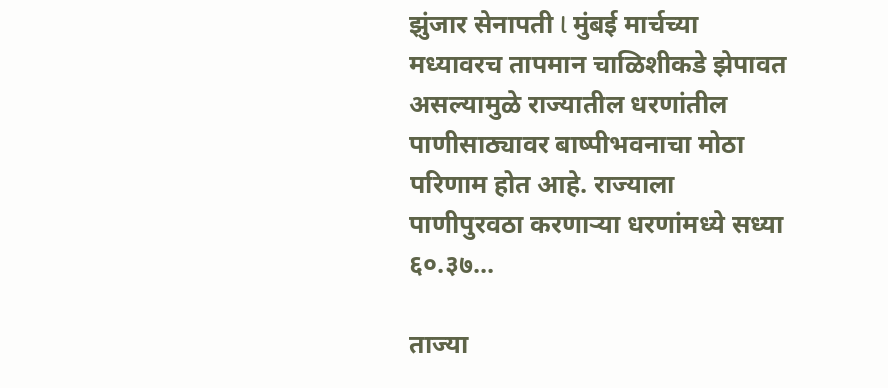झुंजार सेनापती l मुंबई मार्चच्या मध्यावरच तापमान चाळिशीकडे झेपावत असल्यामुळे राज्यातील धरणांतील पाणीसाठ्यावर बाष्पीभवनाचा मोठा परिणाम होत आहे. राज्याला पाणीपुरवठा करणाऱ्या धरणांमध्ये सध्या ६०.३७...

ताज्या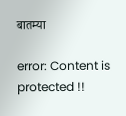बातम्या

error: Content is protected !!